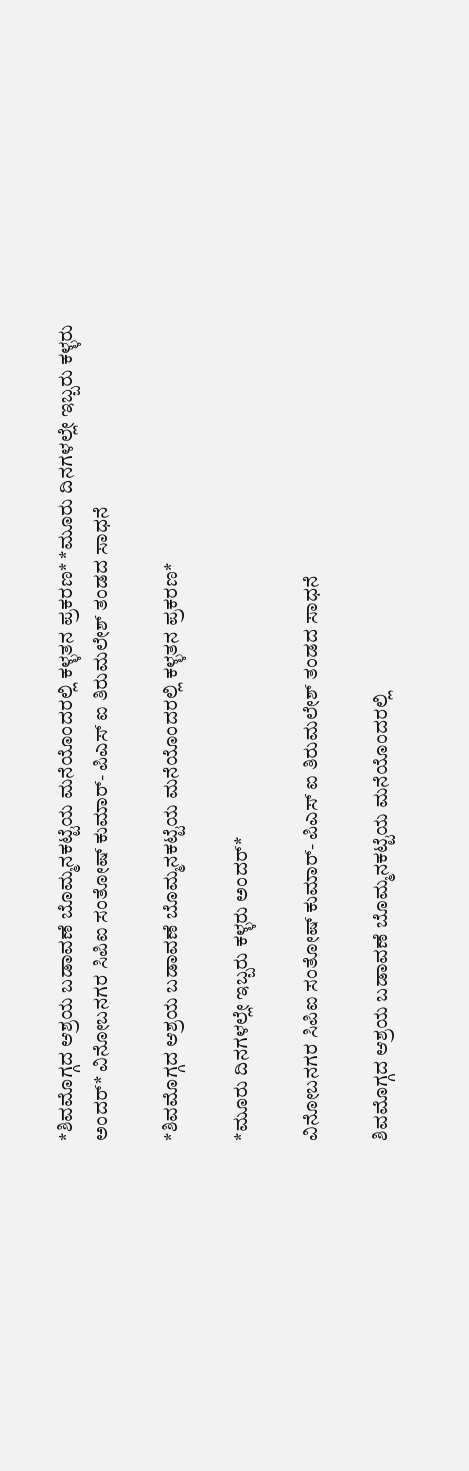*ಶಿವಮೊಗ್ಗದ ಆಶ್ರಯ ಬಡಾವಣೆ ಬೊಮ್ಮನಕಟ್ಟೆಯ ಮನೆಯೊಂದರಲ್ಲಿ ಕಳ್ಳತನ ಪ್ರಕರಣ* *ಮೂರು ದಿನಗಳಲ್ಲೇ ಇಬ್ಬರು ಕಳ್ಳರು ಅಂದರ್* ವಿನೋಬನಗರ ಸಿಪಿಐ ಸಂತೋಷ್ ಕುಮಾರ್- ಪಿಎಸ್ ಐ ತಿರುಮಲೇಶ್ ತಂಡದ ಸಾಧನೆ

*ಶಿವಮೊಗ್ಗದ ಆಶ್ರಯ ಬಡಾವಣೆ ಬೊಮ್ಮನಕಟ್ಟೆಯ ಮನೆಯೊಂದರಲ್ಲಿ ಕಳ್ಳತನ ಪ್ರಕರಣ*

*ಮೂರು ದಿನಗಳಲ್ಲೇ ಇಬ್ಬರು ಕಳ್ಳರು ಅಂದರ್*

ವಿನೋಬನಗರ ಸಿಪಿಐ ಸಂತೋಷ್ ಕುಮಾರ್- ಪಿಎಸ್ ಐ ತಿರುಮಲೇಶ್ ತಂಡದ ಸಾಧನೆ

ಶಿವಮೊಗ್ಗದ ಆಶ್ರಯ ಬಡಾವಣೆ ಬೊಮ್ಮನಕಟ್ಟೆಯ ಮನೆಯೊಂದರಲ್ಲಿ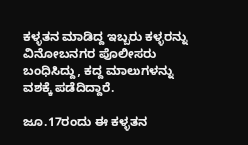ಕಳ್ಳತನ ಮಾಡಿದ್ದ ಇಬ್ಬರು ಕಳ್ಳರನ್ನು ವಿನೋಬನಗರ ಪೊಲೀಸರು ಬಂಧಿಸಿದ್ದು, ಕದ್ದ ಮಾಲುಗಳನ್ನು ವಶಕ್ಕೆ ಪಡೆದಿದ್ದಾರೆ.

ಜೂ.17ರಂದು ಈ ಕಳ್ಳತನ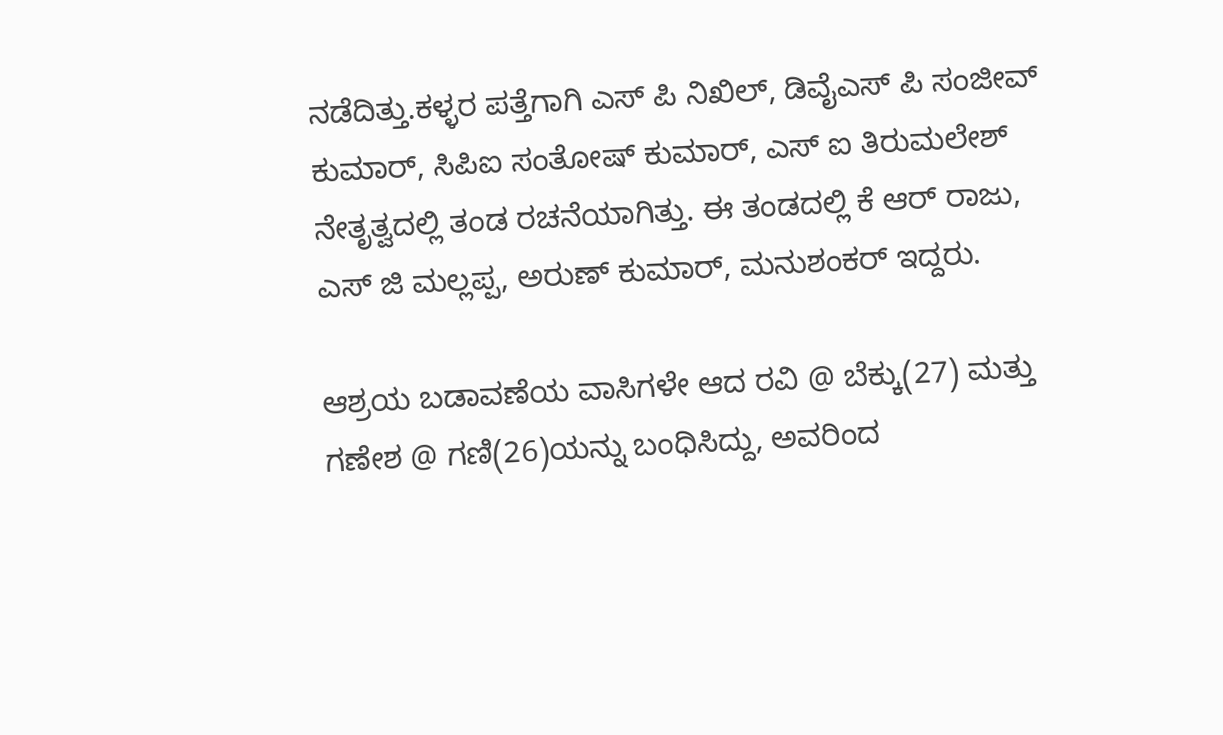ನಡೆದಿತ್ತು‌.ಕಳ್ಳರ ಪತ್ತೆಗಾಗಿ ಎಸ್ ಪಿ ನಿಖಿಲ್, ಡಿವೈಎಸ್ ಪಿ ಸಂಜೀವ್ ಕುಮಾರ್, ಸಿಪಿಐ ಸಂತೋಷ್ ಕುಮಾರ್, ಎಸ್ ಐ ತಿರುಮಲೇಶ್ ನೇತೃತ್ವದಲ್ಲಿ ತಂಡ ರಚನೆಯಾಗಿತ್ತು. ಈ ತಂಡದಲ್ಲಿ ಕೆ ಆರ್ ರಾಜು, ಎಸ್ ಜಿ ಮಲ್ಲಪ್ಪ, ಅರುಣ್ ಕುಮಾರ್, ಮನುಶಂಕರ್ ಇದ್ದರು.

ಆಶ್ರಯ ಬಡಾವಣೆಯ ವಾಸಿಗಳೇ ಆದ ರವಿ @ ಬೆಕ್ಕು(27) ಮತ್ತು ಗಣೇಶ @ ಗಣಿ(26)ಯನ್ನು ಬಂಧಿಸಿದ್ದು, ಅವರಿಂದ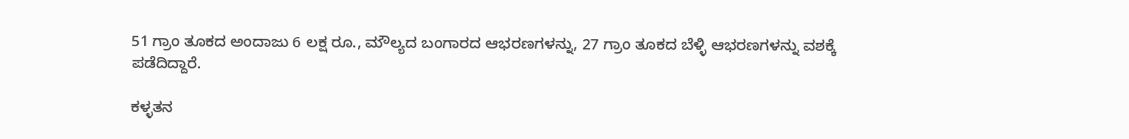51 ಗ್ರಾಂ ತೂಕದ ಅಂದಾಜು 6 ಲಕ್ಷ ರೂ., ಮೌಲ್ಯದ ಬಂಗಾರದ ಆಭರಣಗಳನ್ನು, 27 ಗ್ರಾಂ ತೂಕದ ಬೆಳ್ಳಿ ಆಭರಣಗಳನ್ನು ವಶಕ್ಕೆ ಪಡೆದಿದ್ದಾರೆ.

ಕಳ್ಳತನ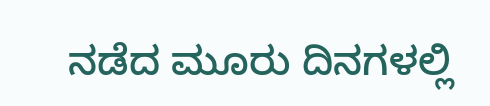ನಡೆದ ಮೂರು ದಿನಗಳಲ್ಲಿ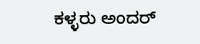ಕಳ್ಳರು ಅಂದರ್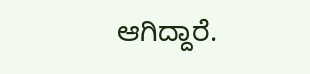ಆಗಿದ್ದಾರೆ.